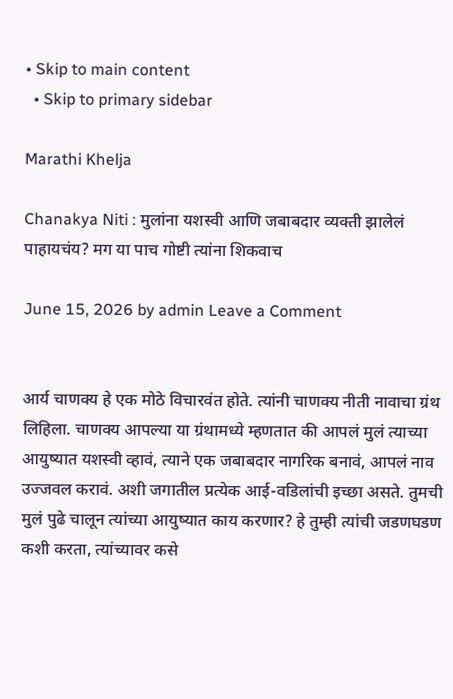• Skip to main content
  • Skip to primary sidebar

Marathi Khelja

Chanakya Niti : मुलांना यशस्वी आणि जबाबदार व्यक्ती झालेलं पाहायचंय? मग या पाच गोष्टी त्यांना शिकवाच

June 15, 2026 by admin Leave a Comment


आर्य चाणक्य हे एक मोठे विचारवंत होते. त्यांनी चाणक्य नीती नावाचा ग्रंथ लिहिला. चाणक्य आपल्या या ग्रंथामध्ये म्हणतात की आपलं मुलं त्याच्या आयुष्यात यशस्वी व्हावं, त्याने एक जबाबदार नागरिक बनावं, आपलं नाव उज्जवल करावं. अशी जगातील प्रत्येक आई-वडिलांची इच्छा असते. तुमची मुलं पुढे चालून त्यांच्या आयुष्यात काय करणार? हे तुम्ही त्यांची जडणघडण कशी करता, त्यांच्यावर कसे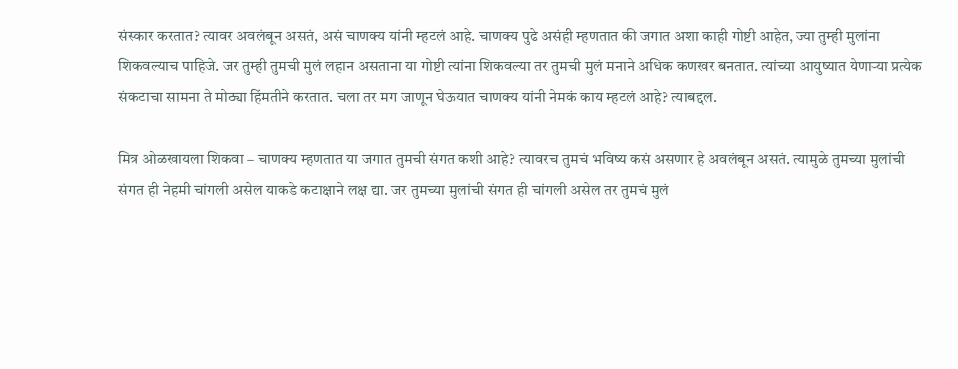संस्कार करतात? त्यावर अवलंबून असतं, असं चाणक्य यांनी म्हटलं आहे. चाणक्य पुढे असंही म्हणतात की जगात अशा काही गोष्टी आहेत, ज्या तुम्ही मुलांना शिकवल्याच पाहिजे. जर तुम्ही तुमची मुलं लहान असताना या गोष्टी त्यांना शिकवल्या तर तुमची मुलं मनाने अधिक कणखर बनतात. त्यांच्या आयुष्यात येणार्‍या प्रत्येक संकटाचा सामना ते मोठ्या हिंमतीने करतात. चला तर मग जाणून घेऊयात चाणक्य यांनी नेमकं काय म्हटलं आहे? त्याबद्दल.

मित्र ओळखायला शिकवा – चाणक्य म्हणतात या जगात तुमची संगत कशी आहे? त्यावरच तुमचं भविष्य कसं असणार हे अवलंबून असतं. त्यामुळे तुमच्या मुलांची संगत ही नेहमी चांगली असेल याकडे कटाक्षाने लक्ष द्या. जर तुमच्या मुलांची संगत ही चांगली असेल तर तुमचं मुलं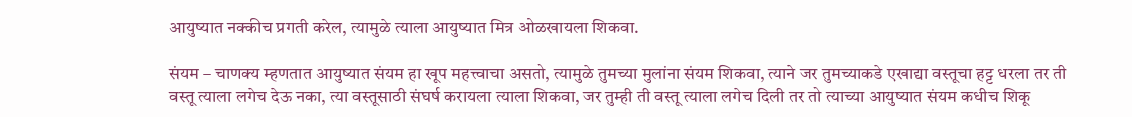आयुष्यात नक्कीच प्रगती करेल, त्यामुळे त्याला आयुष्यात मित्र ओळखायला शिकवा.

संयम – चाणक्य म्हणतात आयुष्यात संयम हा खूप महत्त्वाचा असतो, त्यामुळे तुमच्या मुलांना संयम शिकवा, त्याने जर तुमच्याकडे एखाद्या वस्तूचा हट्ट धरला तर ती वस्तू त्याला लगेच देऊ नका, त्या वस्तूसाठी संघर्ष करायला त्याला शिकवा, जर तुम्ही ती वस्तू त्याला लगेच दिली तर तो त्याच्या आयुष्यात संयम कधीच शिकू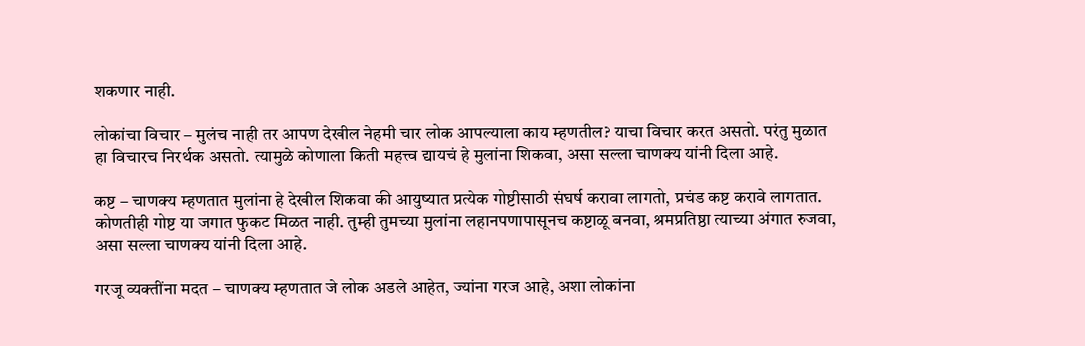शकणार नाही.

लोकांचा विचार – मुलंच नाही तर आपण देखील नेहमी चार लोक आपल्याला काय म्हणतील? याचा विचार करत असतो. परंतु मुळात हा विचारच निरर्थक असतो. त्यामुळे कोणाला किती महत्त्व द्यायचं हे मुलांना शिकवा, असा सल्ला चाणक्य यांनी दिला आहे.

कष्ट – चाणक्य म्हणतात मुलांना हे देखील शिकवा की आयुष्यात प्रत्येक गोष्टीसाठी संघर्ष करावा लागतो, प्रचंड कष्ट करावे लागतात. कोणतीही गोष्ट या जगात फुकट मिळत नाही. तुम्ही तुमच्या मुलांना लहानपणापासूनच कष्टाळू बनवा, श्रमप्रतिष्ठा त्याच्या अंगात रुजवा, असा सल्ला चाणक्य यांनी दिला आहे.

गरजू व्यक्तींना मदत – चाणक्य म्हणतात जे लोक अडले आहेत, ज्यांना गरज आहे, अशा लोकांना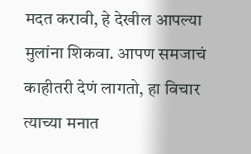मदत करावी, हे देखील आपल्या मुलांना शिकवा. आपण समजाचं काहीतरी देणं लागतो, हा विचार त्याच्या मनात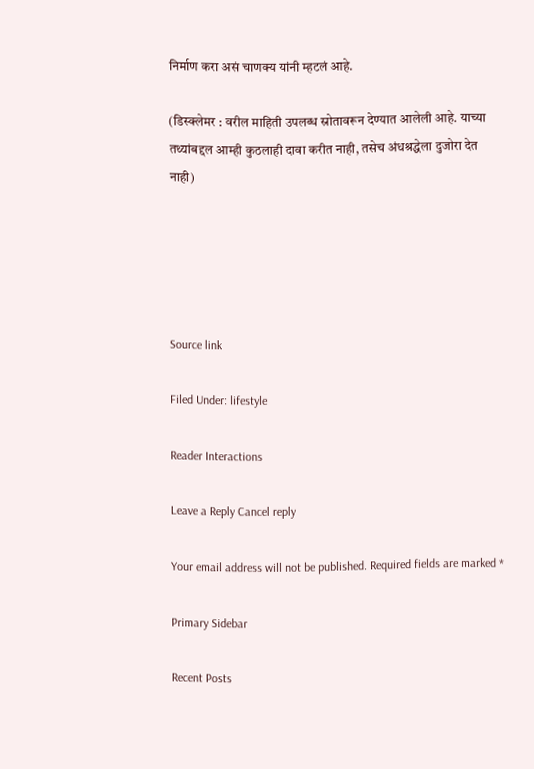निर्माण करा असं चाणक्य यांनी म्हटलं आहे.

(डिस्क्लेमर : वरील माहिती उपलब्ध स्रोतावरून देण्यात आलेली आहे. याच्या तथ्यांबद्दल आम्ही कुठलाही दावा करीत नाही, तसेच अंधश्रद्धेला दुजोरा देत नाही)





Source link

Filed Under: lifestyle

Reader Interactions

Leave a Reply Cancel reply

Your email address will not be published. Required fields are marked *

Primary Sidebar

Recent Posts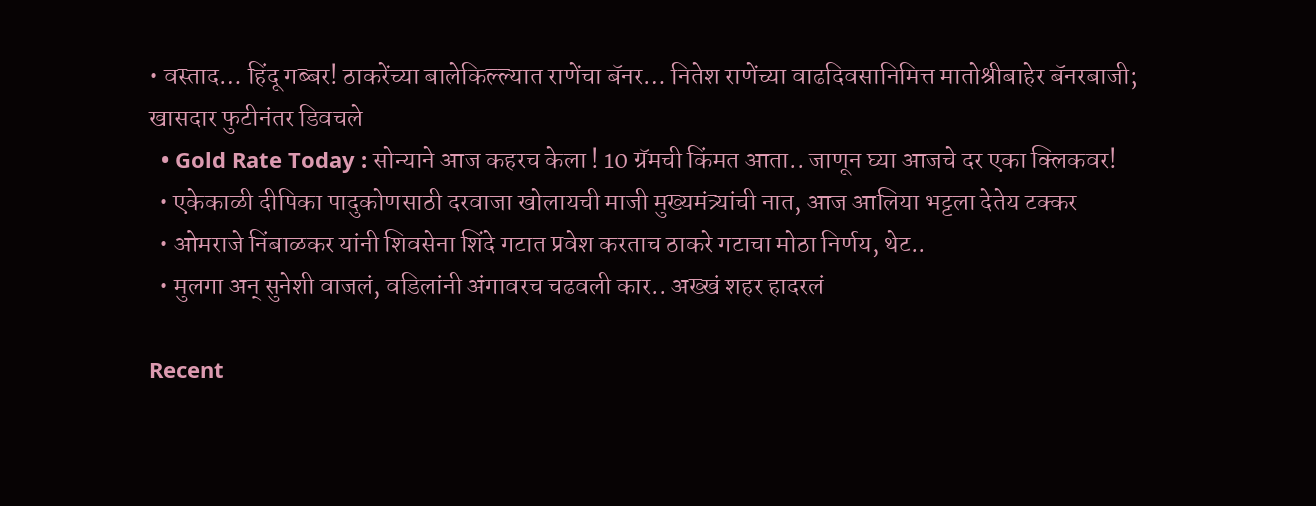• वस्ताद… हिंदू गब्बर! ठाकरेंच्या बालेकिल्ल्यात राणेंचा बॅनर… नितेश राणेंच्या वाढदिवसानिमित्त मातोश्रीबाहेर बॅनरबाजी; खासदार फुटीनंतर डिवचले
  • Gold Rate Today : सोन्याने आज कहरच केला ! 10 ग्रॅमची किंमत आता.. जाणून घ्या आजचे दर एका क्लिकवर!
  • एकेकाळी दीपिका पादुकोणसाठी दरवाजा खोलायची माजी मुख्यमंत्र्यांची नात, आज आलिया भट्टला देतेय टक्कर
  • ओमराजे निंबाळकर यांनी शिवसेना शिंदे गटात प्रवेश करताच ठाकरे गटाचा मोठा निर्णय, थेट..
  • मुलगा अन् सुनेशी वाजलं, वडिलांनी अंगावरच चढवली कार.. अख्खं शहर हादरलं

Recent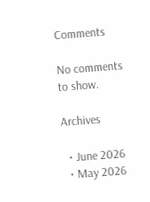Comments

No comments to show.

Archives

  • June 2026
  • May 2026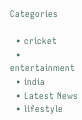Categories

  • cricket
  • entertainment
  • india
  • Latest News
  • lifestyle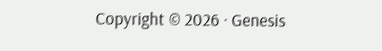Copyright © 2026 · Genesis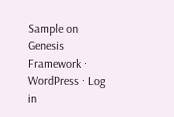Sample on Genesis Framework · WordPress · Log in